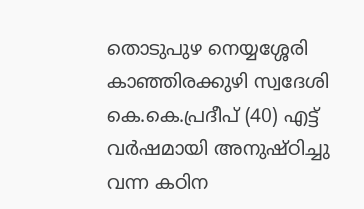തൊടുപുഴ നെയ്യശ്ശേരി കാഞ്ഞിരക്കുഴി സ്വദേശി കെ.കെ.പ്രദീപ് (40) എട്ട് വർഷമായി അനുഷ്ഠിച്ചു വന്ന കഠിന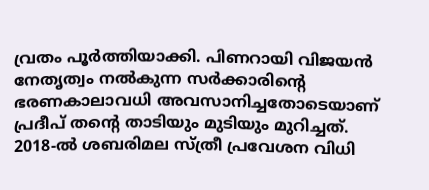വ്രതം പൂർത്തിയാക്കി. പിണറായി വിജയൻ നേതൃത്വം നൽകുന്ന സർക്കാരിന്റെ ഭരണകാലാവധി അവസാനിച്ചതോടെയാണ് പ്രദീപ് തന്റെ താടിയും മുടിയും മുറിച്ചത്.
2018-ൽ ശബരിമല സ്ത്രീ പ്രവേശന വിധി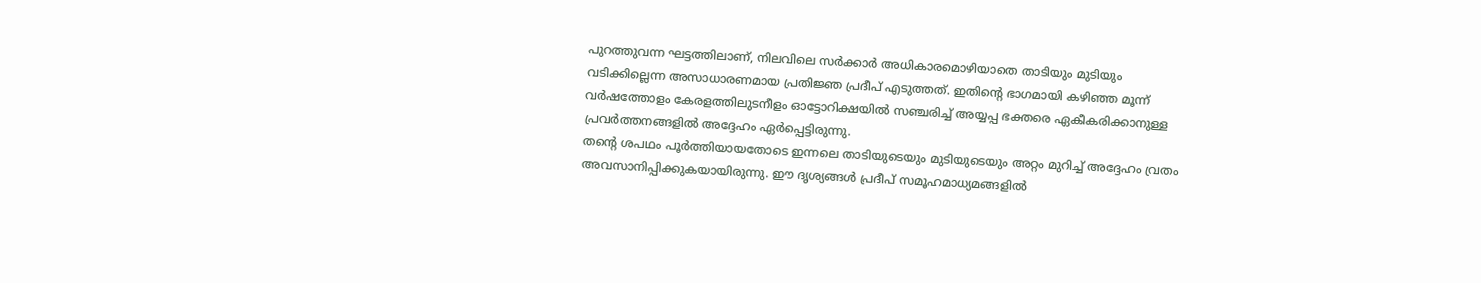പുറത്തുവന്ന ഘട്ടത്തിലാണ്, നിലവിലെ സർക്കാർ അധികാരമൊഴിയാതെ താടിയും മുടിയും വടിക്കില്ലെന്ന അസാധാരണമായ പ്രതിജ്ഞ പ്രദീപ് എടുത്തത്. ഇതിന്റെ ഭാഗമായി കഴിഞ്ഞ മൂന്ന് വർഷത്തോളം കേരളത്തിലുടനീളം ഓട്ടോറിക്ഷയിൽ സഞ്ചരിച്ച് അയ്യപ്പ ഭക്തരെ ഏകീകരിക്കാനുള്ള പ്രവർത്തനങ്ങളിൽ അദ്ദേഹം ഏർപ്പെട്ടിരുന്നു.
തന്റെ ശപഥം പൂർത്തിയായതോടെ ഇന്നലെ താടിയുടെയും മുടിയുടെയും അറ്റം മുറിച്ച് അദ്ദേഹം വ്രതം അവസാനിപ്പിക്കുകയായിരുന്നു. ഈ ദൃശ്യങ്ങൾ പ്രദീപ് സമൂഹമാധ്യമങ്ങളിൽ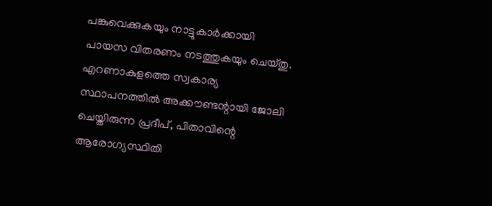പങ്കുവെക്കുകയും നാട്ടുകാർക്കായി പായസ വിതരണം നടത്തുകയും ചെയ്തു.
എറണാകുളത്തെ സ്വകാര്യ സ്ഥാപനത്തിൽ അക്കൗണ്ടന്റായി ജോലി ചെയ്തിരുന്ന പ്രദീപ്, പിതാവിന്റെ ആരോഗ്യസ്ഥിതി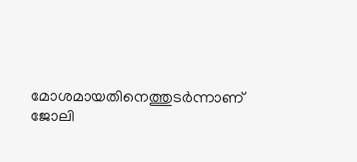മോശമായതിനെത്തുടർന്നാണ് ജോലി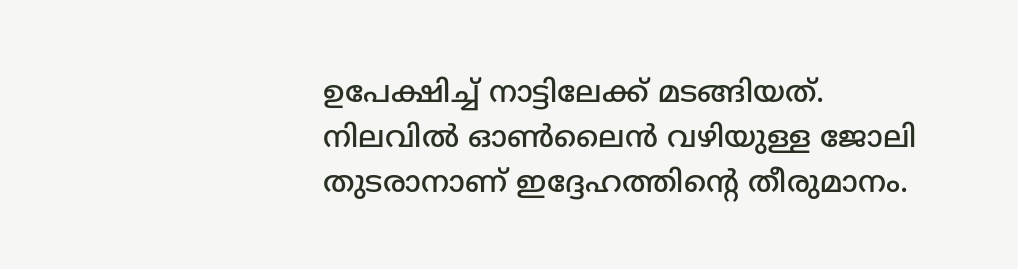ഉപേക്ഷിച്ച് നാട്ടിലേക്ക് മടങ്ങിയത്. നിലവിൽ ഓൺലൈൻ വഴിയുള്ള ജോലി തുടരാനാണ് ഇദ്ദേഹത്തിന്റെ തീരുമാനം.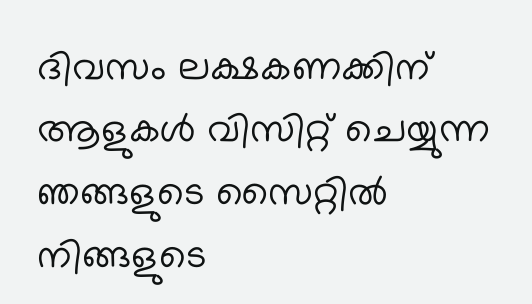ദിവസം ലക്ഷകണക്കിന് ആളുകൾ വിസിറ്റ് ചെയ്യുന്ന ഞങ്ങളുടെ സൈറ്റിൽ നിങ്ങളുടെ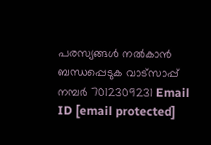പരസ്യങ്ങൾ നൽകാൻ ബന്ധപ്പെടുക വാട്സാപ്പ് നമ്പർ 7012309231 Email ID [email protected]